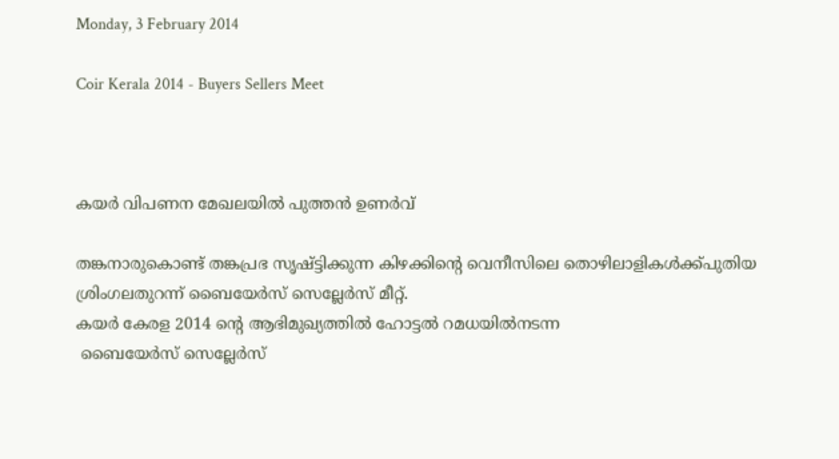Monday, 3 February 2014

Coir Kerala 2014 - Buyers Sellers Meet



കയര്‍ വിപണന മേഖലയില്‍ പുത്തന്‍ ഉണര്‍വ്

തങ്കനാരുകൊണ്ട് തങ്കപ്രഭ സൃഷ്ട്ടിക്കുന്ന കിഴക്കിന്‍റെ വെനീസിലെ തൊഴിലാളികള്‍ക്ക്പുതിയ ശ്രിംഗലതുറന്ന്‍ ബൈയേര്‍സ് സെല്ലേര്‍സ് മീറ്റ്‌.
കയര്‍ കേരള 2014 ന്‍റെ ആഭിമുഖ്യത്തില്‍ ഹോട്ടല്‍ റമധയില്‍നടന്ന
 ബൈയേര്‍സ് സെല്ലേര്‍സ്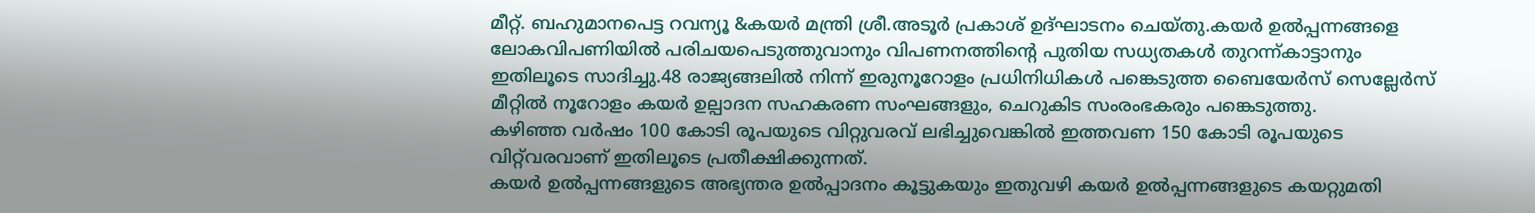മീറ്റ്‌. ബഹുമാനപെട്ട റവന്യൂ &കയര്‍ മന്ത്രി ശ്രീ.അടൂര്‍ പ്രകാശ്‌ ഉദ്ഘാടനം ചെയ്തു.കയര്‍ ഉല്‍പ്പന്നങ്ങളെ ലോകവിപണിയില്‍ പരിചയപെടുത്തുവാനും വിപണനത്തിന്‍റെ പുതിയ സധ്യതകള്‍ തുറന്ന്‍കാട്ടാനും ഇതിലൂടെ സാദിച്ചു.48 രാജ്യങ്ങലില്‍ നിന്ന് ഇരുനൂറോളം പ്രധിനിധികള്‍ പങ്കെടുത്ത ബൈയേര്‍സ് സെല്ലേര്‍സ് മീറ്റില്‍ നൂറോളം കയര്‍ ഉല്പാദന സഹകരണ സംഘങ്ങളും, ചെറുകിട സംരംഭകരും പങ്കെടുത്തു.
കഴിഞ്ഞ വര്‍ഷം 100 കോടി രൂപയുടെ വിറ്റുവരവ് ലഭിച്ചുവെങ്കില്‍ ഇത്തവണ 150 കോടി രൂപയുടെ വിറ്റ്‌വരവാണ് ഇതിലൂടെ പ്രതീക്ഷിക്കുന്നത്.
കയര്‍ ഉല്‍പ്പന്നങ്ങളുടെ അഭ്യന്തര ഉല്‍പ്പാദനം കൂട്ടുകയും ഇതുവഴി കയര്‍ ഉല്‍പ്പന്നങ്ങളുടെ കയറ്റുമതി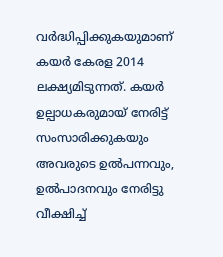വര്‍ദ്ധിപ്പിക്കുകയുമാണ് കയര്‍ കേരള 2014 ലക്ഷ്യമിടുന്നത്. കയര്‍ ഉല്പാധകരുമായ് നേരിട്ട് സംസാരിക്കുകയും അവരുടെ ഉല്‍പന്നവും, ഉല്‍പാദനവും നേരിട്ടു വീക്ഷിച്ച്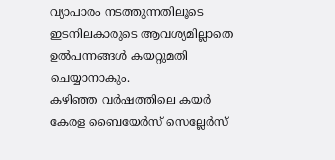വ്യാപാരം നടത്തുന്നതിലൂടെ ഇടനിലകാരുടെ ആവശ്യമില്ലാതെ ഉല്‍പന്നങ്ങള്‍ കയറ്റുമതി ചെയ്യാനാകും.
കഴിഞ്ഞ വര്‍ഷത്തിലെ കയര്‍ കേരള ബൈയേര്‍സ് സെല്ലേര്‍സ്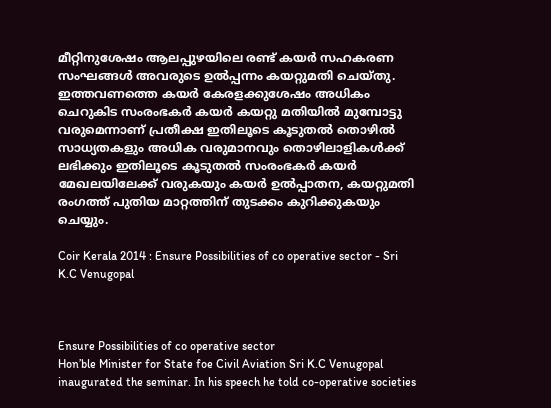മീറ്റിനുശേഷം ആലപ്പുഴയിലെ രണ്ട് കയര്‍ സഹകരണ സംഘങ്ങള്‍ അവരുടെ ഉല്‍പ്പന്നം കയറ്റുമതി ചെയ്തു. ഇത്തവണത്തെ കയര്‍ കേരളക്കുശേഷം അധികം ചെറുകിട സംരംഭകര്‍ കയര്‍ കയറ്റു മതിയില്‍ മുമ്പോട്ടു വരുമെന്നാണ് പ്രതീക്ഷ ഇതിലൂടെ കൂടുതല്‍ തൊഴില്‍ സാധ്യതകളും അധിക വരുമാനവും തൊഴിലാളികള്‍ക്ക് ലഭിക്കും ഇതിലൂടെ കൂടുതല്‍ സംരംഭകര്‍ കയര്‍ മേഖലയിലേക്ക് വരുകയും കയര്‍ ഉല്‍പ്പാതന, കയറ്റുമതി രംഗത്ത് പുതിയ മാറ്റത്തിന് തുടക്കം കുറിക്കുകയും ചെയ്യും.

Coir Kerala 2014 : Ensure Possibilities of co operative sector - Sri K.C Venugopal



Ensure Possibilities of co operative sector
Hon’ble Minister for State foe Civil Aviation Sri K.C Venugopal inaugurated the seminar. In his speech he told co-operative societies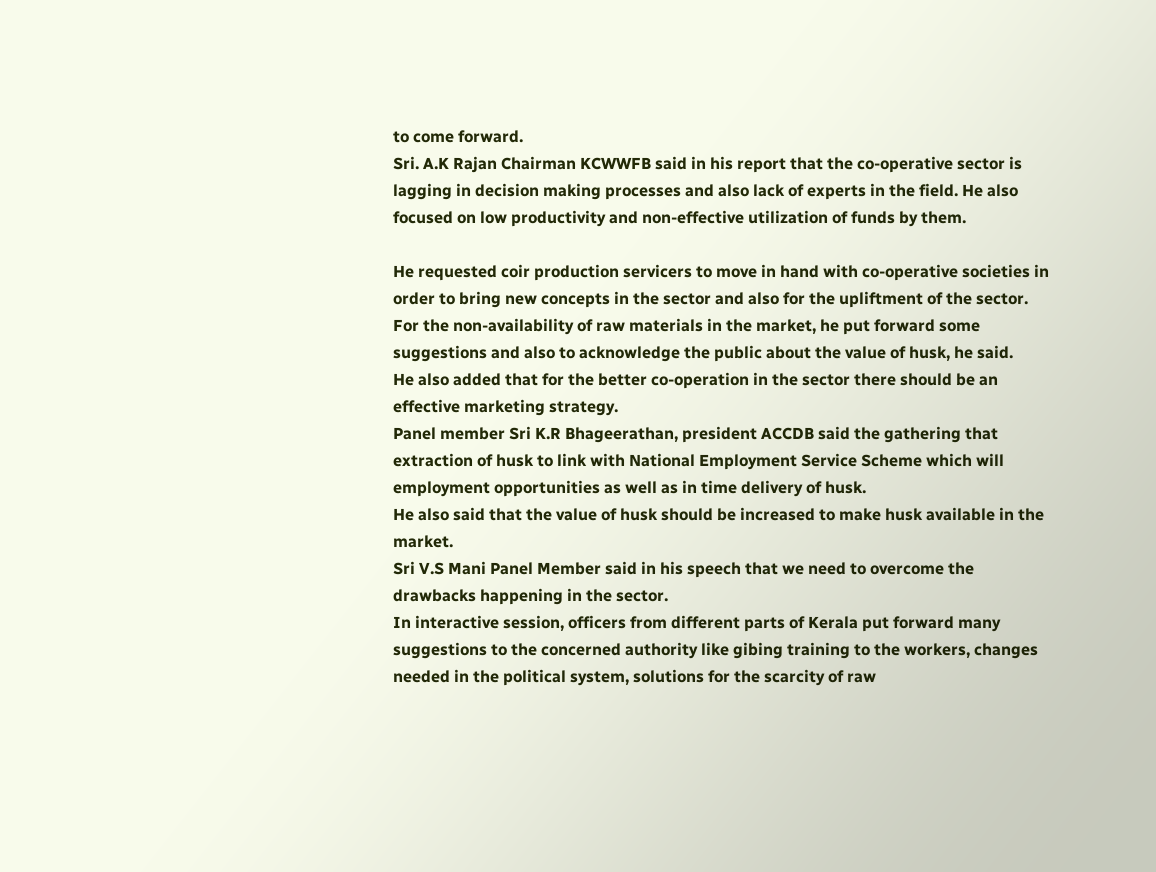to come forward.
Sri. A.K Rajan Chairman KCWWFB said in his report that the co-operative sector is lagging in decision making processes and also lack of experts in the field. He also focused on low productivity and non-effective utilization of funds by them.

He requested coir production servicers to move in hand with co-operative societies in order to bring new concepts in the sector and also for the upliftment of the sector.
For the non-availability of raw materials in the market, he put forward some suggestions and also to acknowledge the public about the value of husk, he said.
He also added that for the better co-operation in the sector there should be an effective marketing strategy.
Panel member Sri K.R Bhageerathan, president ACCDB said the gathering that extraction of husk to link with National Employment Service Scheme which will employment opportunities as well as in time delivery of husk.
He also said that the value of husk should be increased to make husk available in the market.
Sri V.S Mani Panel Member said in his speech that we need to overcome the drawbacks happening in the sector.
In interactive session, officers from different parts of Kerala put forward many suggestions to the concerned authority like gibing training to the workers, changes needed in the political system, solutions for the scarcity of raw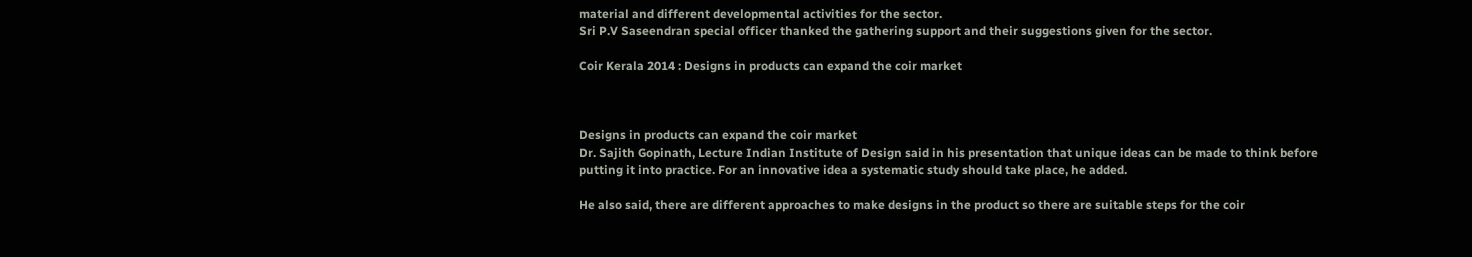material and different developmental activities for the sector.
Sri P.V Saseendran special officer thanked the gathering support and their suggestions given for the sector.

Coir Kerala 2014 : Designs in products can expand the coir market



Designs in products can expand the coir market
Dr. Sajith Gopinath, Lecture Indian Institute of Design said in his presentation that unique ideas can be made to think before putting it into practice. For an innovative idea a systematic study should take place, he added.

He also said, there are different approaches to make designs in the product so there are suitable steps for the coir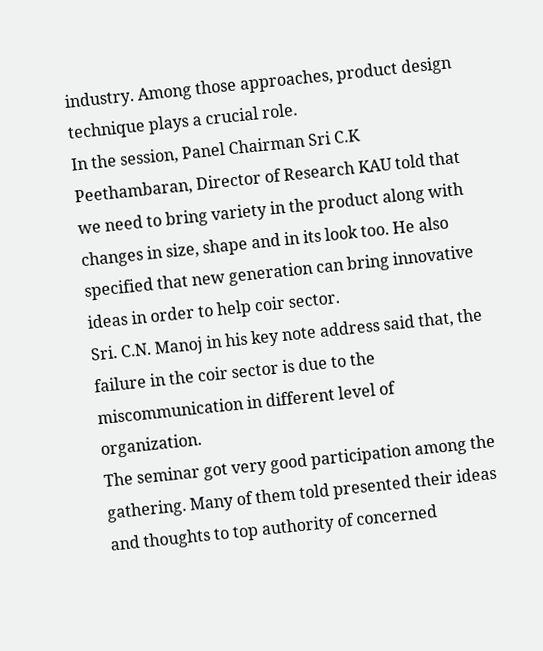industry. Among those approaches, product design technique plays a crucial role.
In the session, Panel Chairman Sri C.K Peethambaran, Director of Research KAU told that we need to bring variety in the product along with changes in size, shape and in its look too. He also specified that new generation can bring innovative ideas in order to help coir sector.
Sri. C.N. Manoj in his key note address said that, the failure in the coir sector is due to the miscommunication in different level of organization.
The seminar got very good participation among the gathering. Many of them told presented their ideas and thoughts to top authority of concerned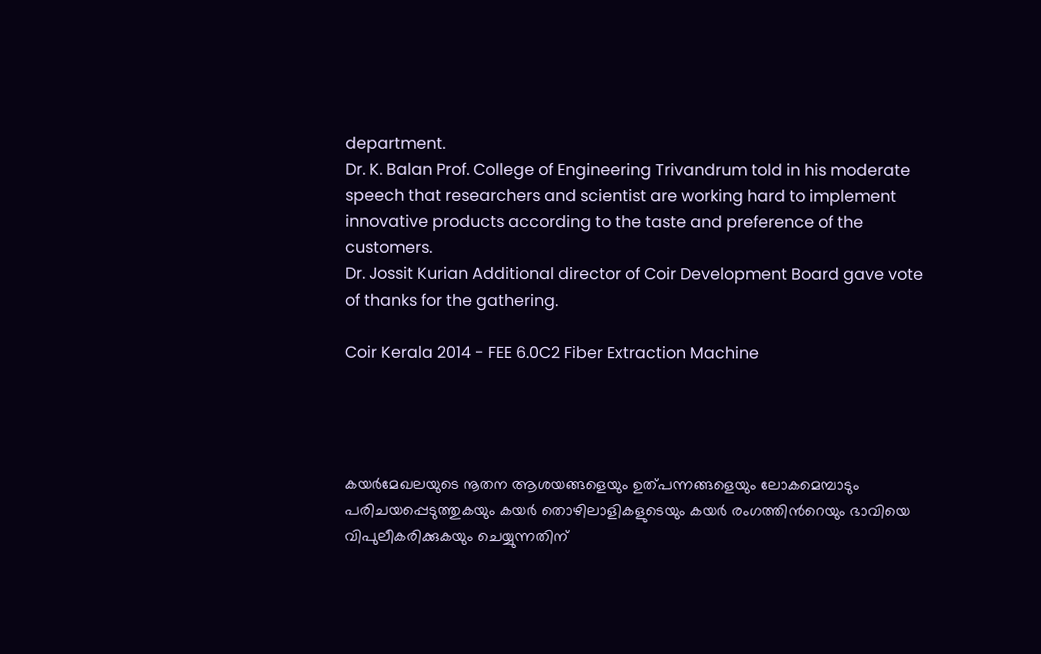department.
Dr. K. Balan Prof. College of Engineering Trivandrum told in his moderate speech that researchers and scientist are working hard to implement innovative products according to the taste and preference of the customers.
Dr. Jossit Kurian Additional director of Coir Development Board gave vote of thanks for the gathering.

Coir Kerala 2014 - FEE 6.0C2 Fiber Extraction Machine




കയര്‍മേഖലയുടെ നൂതന ആശയങ്ങളെയും ഉത്പന്നങ്ങളെയും ലോകമെമ്പാടും പരിചയപ്പെടുത്തുകയും കയര്‍ തൊഴിലാളികളുടെയും കയര്‍ രംഗത്തിന്‍റെയും ഭാവിയെ വിപുലീകരിക്കുകയും ചെയ്യുന്നതിന്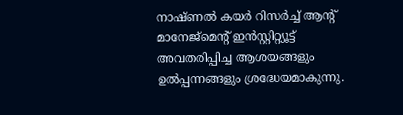നാഷ്ണല്‍ കയര്‍ റിസര്‍ച്ച് ആന്‍റ് മാനേജ്മെന്‍റ് ഇന്‍സ്റ്റിറ്റ്യൂട്ട് അവതരിപ്പിച്ച ആശയങ്ങളും ഉല്‍പ്പന്നങ്ങളും ശ്രദ്ധേയമാകുന്നു.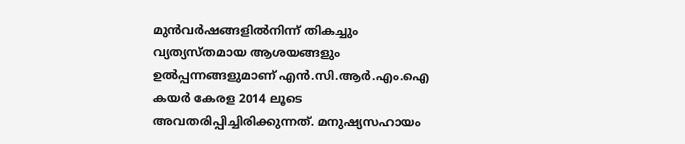മുന്‍വര്‍ഷങ്ങളില്‍നിന്ന്‍ തികച്ചും വ്യത്യസ്തമായ ആശയങ്ങളും ഉല്‍പ്പന്നങ്ങളുമാണ് എന്‍.സി.ആര്‍.എം.ഐ കയര്‍ കേരള 2014 ലൂടെ അവതരിപ്പിച്ചിരിക്കുന്നത്. മനുഷ്യസഹായം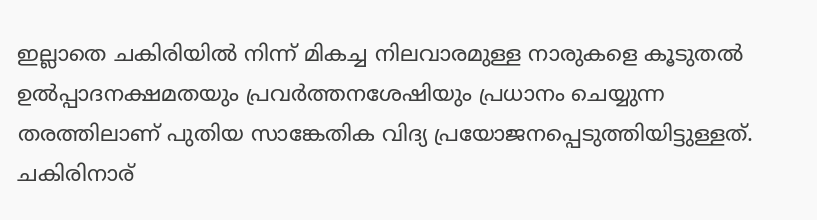ഇല്ലാതെ ചകിരിയില്‍ നിന്ന്‍ മികച്ച നിലവാരമുള്ള നാരുകളെ കൂടുതല്‍ ഉല്‍പ്പാദനക്ഷമതയും പ്രവര്‍ത്തനശേഷിയും പ്രധാനം ചെയ്യുന്ന തരത്തിലാണ് പുതിയ സാങ്കേതിക വിദ്യ പ്രയോജനപ്പെടുത്തിയിട്ടുള്ളത്.
ചകിരിനാര്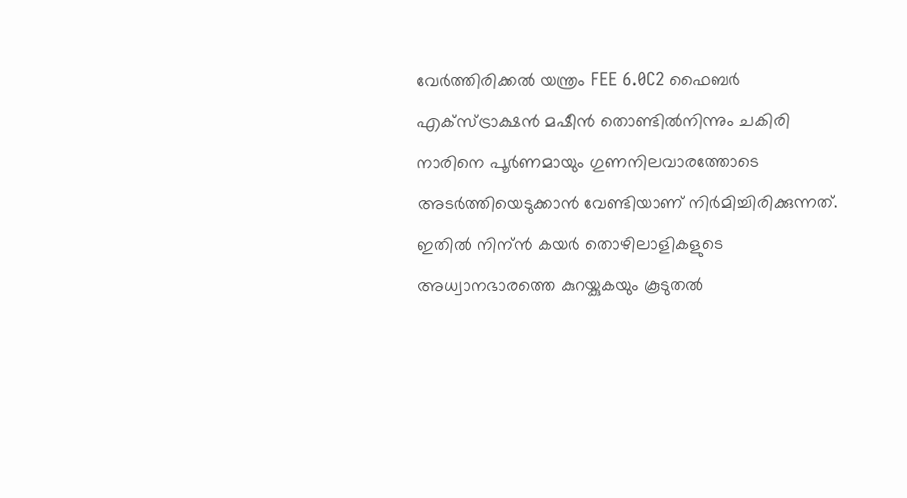വേര്‍ത്തിരിക്കല്‍ യന്ത്രം FEE 6.0C2 ഫൈബര്‍ എക്സ്ട്രാക്ഷന്‍ മഷീന്‍ തൊണ്ടില്‍നിന്നും ചകിരി നാരിനെ പൂര്‍ണമായും ഗുണനിലവാരത്തോടെ അടര്‍ത്തിയെടുക്കാന്‍ വേണ്ടിയാണ് നിര്‍മിച്ചിരിക്കുന്നത്. ഇതില്‍ നിന്ന്‍ കയര്‍ തൊഴിലാളികളുടെ അധ്വാനഭാരത്തെ കുറയ്കുകയും കൂടുതല്‍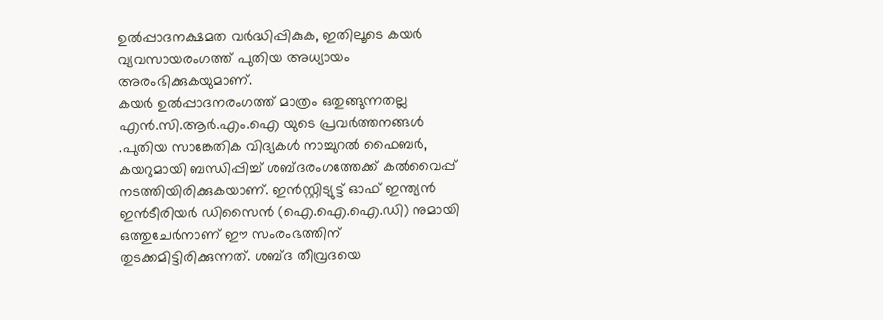ഉല്‍പ്പാദനക്ഷമത വര്‍ദ്ധിപ്പികുക, ഇതിലൂടെ കയര്‍ വ്യവസായരംഗത്ത് പുതിയ അധ്യായം അരംഭിക്കുകയുമാണ്.
കയര്‍ ഉല്‍പ്പാദനരംഗത്ത് മാത്രം ഒതുങ്ങുന്നതല്ല എന്‍.സി.ആര്‍.എം.ഐ യുടെ പ്രവര്‍ത്തനങ്ങള്‍ .പുതിയ സാങ്കേതിക വിദ്യകള്‍ നാച്ചുറല്‍ ഫൈബര്‍, കയറുമായി ബന്ധിപ്പിച്ച് ശബ്ദരംഗത്തേക്ക് കല്‍വൈപ്പ് നടത്തിയിരിക്കുകയാണ്. ഇന്‍സ്റ്റിട്യുട്ട് ഓഫ് ഇന്ത്യന്‍ ഇന്‍ടീരിയര്‍ ഡിസൈന്‍ (ഐ.ഐ.ഐ.ഡി) നുമായി ഒത്തുചേര്‍നാണ് ഈ സംരംഭത്തിന് തുടക്കമിട്ടിരിക്കുന്നത്. ശബ്ദ തീവ്രദയെ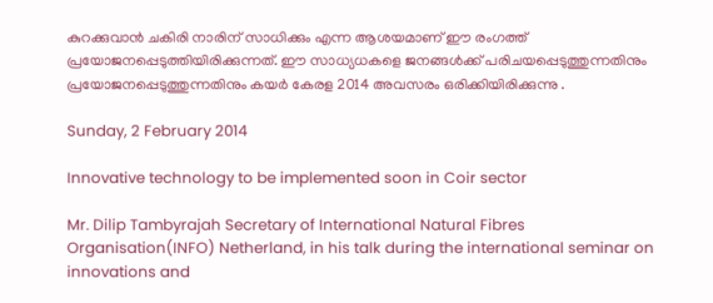കുറക്കുവാന്‍ ചകിരി നാരിന് സാധിക്കും എന്ന ആശയമാണ്‌ ഈ രംഗത്ത് പ്രയോജനപ്പെടുത്തിയിരിക്കുന്നത്. ഈ സാധ്യധകളെ ജനങ്ങള്‍ക്ക് പരിചയപ്പെടുത്തുന്നതിനും പ്രയോജനപ്പെടുത്തുന്നതിനും കയര്‍ കേരള 2014 അവസരം ഒരിക്കിയിരിക്കുന്നു .

Sunday, 2 February 2014

Innovative technology to be implemented soon in Coir sector

Mr. Dilip Tambyrajah Secretary of International Natural Fibres Organisation(INFO) Netherland, in his talk during the international seminar on innovations and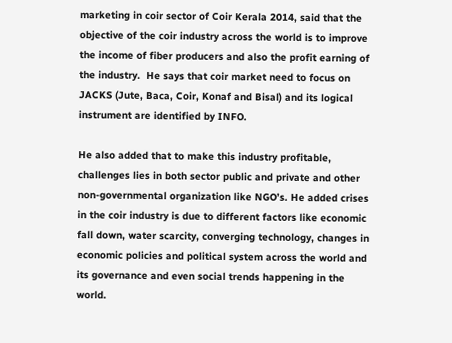marketing in coir sector of Coir Kerala 2014, said that the objective of the coir industry across the world is to improve the income of fiber producers and also the profit earning of the industry.  He says that coir market need to focus on JACKS (Jute, Baca, Coir, Konaf and Bisal) and its logical instrument are identified by INFO.

He also added that to make this industry profitable, challenges lies in both sector public and private and other non-governmental organization like NGO’s. He added crises in the coir industry is due to different factors like economic fall down, water scarcity, converging technology, changes in economic policies and political system across the world and its governance and even social trends happening in the world.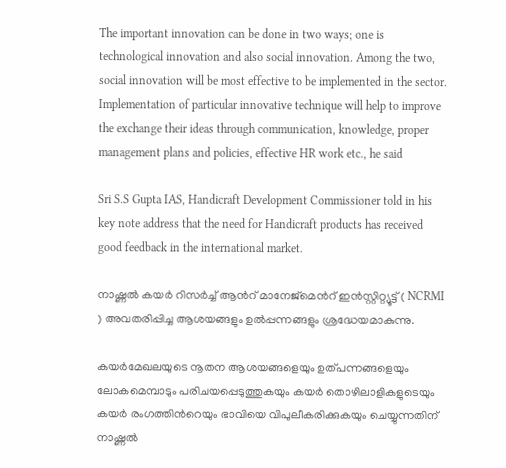The important innovation can be done in two ways; one is technological innovation and also social innovation. Among the two, social innovation will be most effective to be implemented in the sector. Implementation of particular innovative technique will help to improve the exchange their ideas through communication, knowledge, proper management plans and policies, effective HR work etc., he said

Sri S.S Gupta IAS, Handicraft Development Commissioner told in his key note address that the need for Handicraft products has received good feedback in the international market.

നാഷ്ണല്‍ കയര്‍ റിസര്‍ച്ച് ആന്‍റ് മാനേജ്മെന്‍റ് ഇന്‍സ്റ്റിറ്റ്യൂട്ട് ( NCRMI ) അവതരിപ്പിച്ച ആശയങ്ങളും ഉല്‍പ്പന്നങ്ങളും ശ്രദ്ധേയമാകുന്നു.

കയര്‍മേഖലയുടെ നൂതന ആശയങ്ങളെയും ഉത്പന്നങ്ങളെയും ലോകമെമ്പാടും പരിചയപ്പെടുത്തുകയും കയര്‍ തൊഴിലാളികളുടെയും കയര്‍ രംഗത്തിന്‍റെയും ഭാവിയെ വിപുലീകരിക്കുകയും ചെയ്യുന്നതിന് നാഷ്ണല്‍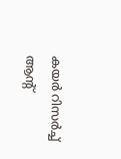കയര്‍ റിസര്‍ച്ച് ആന്‍റ്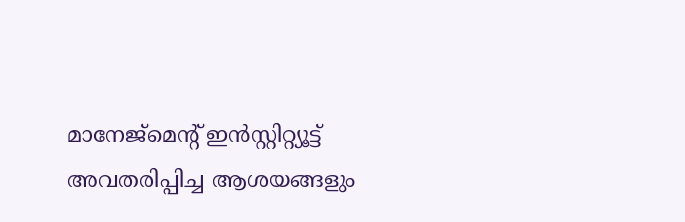മാനേജ്മെന്‍റ് ഇന്‍സ്റ്റിറ്റ്യൂട്ട് അവതരിപ്പിച്ച ആശയങ്ങളും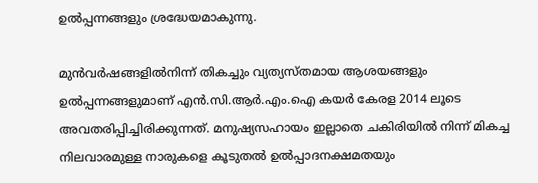ഉല്‍പ്പന്നങ്ങളും ശ്രദ്ധേയമാകുന്നു.

മുന്‍വര്‍ഷങ്ങളില്‍നിന്ന്‍ തികച്ചും വ്യത്യസ്തമായ ആശയങ്ങളും ഉല്‍പ്പന്നങ്ങളുമാണ് എന്‍.സി.ആര്‍.എം.ഐ കയര്‍ കേരള 2014 ലൂടെ അവതരിപ്പിച്ചിരിക്കുന്നത്. മനുഷ്യസഹായം ഇല്ലാതെ ചകിരിയില്‍ നിന്ന്‍ മികച്ച നിലവാരമുള്ള നാരുകളെ കൂടുതല്‍ ഉല്‍പ്പാദനക്ഷമതയും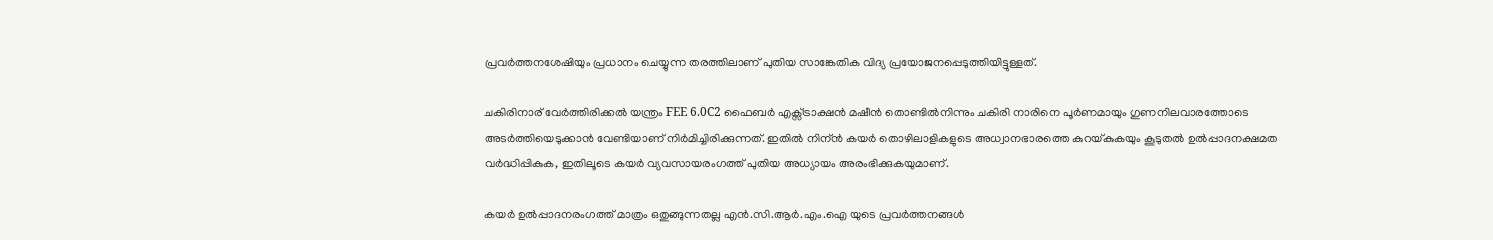പ്രവര്‍ത്തനശേഷിയും പ്രധാനം ചെയ്യുന്ന തരത്തിലാണ് പുതിയ സാങ്കേതിക വിദ്യ പ്രയോജനപ്പെടുത്തിയിട്ടുള്ളത്.

ചകിരിനാര് വേര്‍ത്തിരിക്കല്‍ യന്ത്രം FEE 6.0C2 ഫൈബര്‍ എക്സ്ട്രാക്ഷന്‍ മഷീന്‍ തൊണ്ടില്‍നിന്നും ചകിരി നാരിനെ പൂര്‍ണമായും ഗുണനിലവാരത്തോടെ അടര്‍ത്തിയെടുക്കാന്‍ വേണ്ടിയാണ് നിര്‍മിച്ചിരിക്കുന്നത്. ഇതില്‍ നിന്ന്‍ കയര്‍ തൊഴിലാളികളുടെ അധ്വാനഭാരത്തെ കുറയ്കുകയും കൂടുതല്‍ ഉല്‍പ്പാദനക്ഷമത വര്‍ദ്ധിപ്പികുക, ഇതിലൂടെ കയര്‍ വ്യവസായരംഗത്ത് പുതിയ അധ്യായം അരംഭിക്കുകയുമാണ്.

കയര്‍ ഉല്‍പ്പാദനരംഗത്ത് മാത്രം ഒതുങ്ങുന്നതല്ല എന്‍.സി.ആര്‍.എം.ഐ യുടെ പ്രവര്‍ത്തനങ്ങള്‍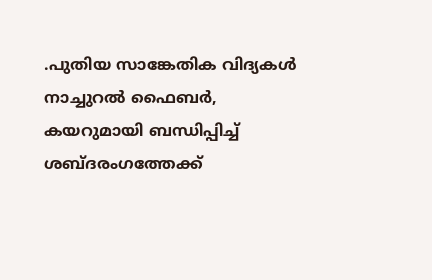.പുതിയ സാങ്കേതിക വിദ്യകള്‍ നാച്ചുറല്‍ ഫൈബര്‍, കയറുമായി ബന്ധിപ്പിച്ച് ശബ്ദരംഗത്തേക്ക്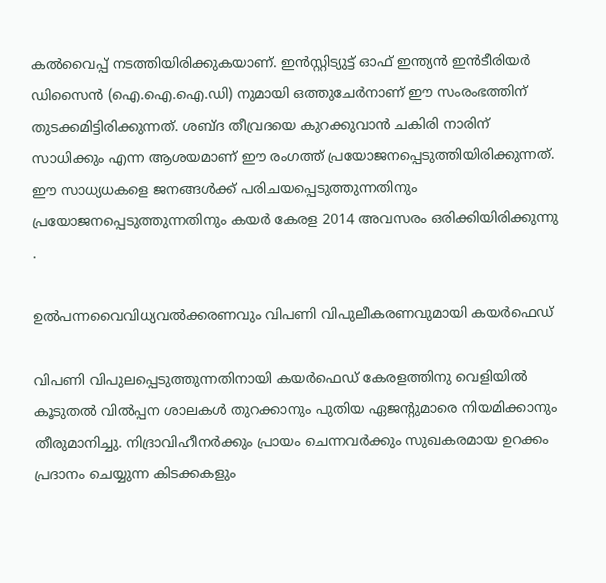കല്‍വൈപ്പ് നടത്തിയിരിക്കുകയാണ്. ഇന്‍സ്റ്റിട്യുട്ട് ഓഫ് ഇന്ത്യന്‍ ഇന്‍ടീരിയര്‍ ഡിസൈന്‍ (ഐ.ഐ.ഐ.ഡി) നുമായി ഒത്തുചേര്‍നാണ് ഈ സംരംഭത്തിന് തുടക്കമിട്ടിരിക്കുന്നത്. ശബ്ദ തീവ്രദയെ കുറക്കുവാന്‍ ചകിരി നാരിന് സാധിക്കും എന്ന ആശയമാണ്‌ ഈ രംഗത്ത് പ്രയോജനപ്പെടുത്തിയിരിക്കുന്നത്. ഈ സാധ്യധകളെ ജനങ്ങള്‍ക്ക് പരിചയപ്പെടുത്തുന്നതിനും പ്രയോജനപ്പെടുത്തുന്നതിനും കയര്‍ കേരള 2014 അവസരം ഒരിക്കിയിരിക്കുന്നു .

ഉല്‍പന്നവൈവിധ്യവല്‍ക്കരണവും വിപണി വിപുലീകരണവുമായി കയര്‍ഫെഡ്

വിപണി വിപുലപ്പെടുത്തുന്നതിനായി കയര്‍ഫെഡ് കേരളത്തിനു വെളിയില്‍ കൂടുതല്‍ വില്‍പ്പന ശാലകള്‍ തുറക്കാനും പുതിയ ഏജന്റുമാരെ നിയമിക്കാനും തീരുമാനിച്ചു. നിദ്രാവിഹീനര്‍ക്കും പ്രായം ചെന്നവര്‍ക്കും സുഖകരമായ ഉറക്കം പ്രദാനം ചെയ്യുന്ന കിടക്കകളും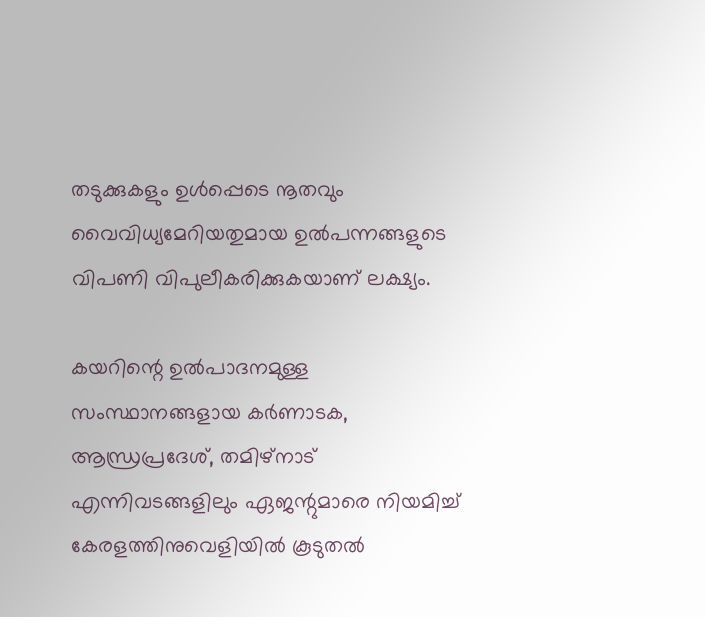തടുക്കുകളും ഉള്‍പ്പെടെ നൂതവും വൈവിധ്യമേറിയതുമായ ഉല്‍പന്നങ്ങളുടെ വിപണി വിപുലീകരിക്കുകയാണ് ലക്ഷ്യം.

കയറിന്റെ ഉല്‍പാദനമുള്ള സംസ്ഥാനങ്ങളായ കര്‍ണാടക, ആന്ധ്രപ്രദേശ്, തമിഴ്‌നാട് എന്നിവടങ്ങളിലും ഏജന്റുമാരെ നിയമിച്ച് കേരളത്തിനുവെളിയില്‍ കൂടുതല്‍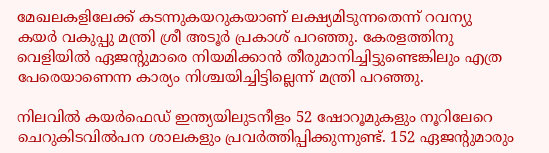മേഖലകളിലേക്ക് കടന്നുകയറുകയാണ് ലക്ഷ്യമിടുന്നതെന്ന് റവന്യു കയര്‍ വകുപ്പു മന്ത്രി ശ്രീ അടൂര്‍ പ്രകാശ് പറഞ്ഞു. കേരളത്തിനു വെളിയില്‍ ഏജന്റുമാരെ നിയമിക്കാന്‍ തീരുമാനിച്ചിട്ടുണ്ടെങ്കിലും എത്ര പേരെയാണെന്ന കാര്യം നിശ്ചയിച്ചിട്ടില്ലെന്ന് മന്ത്രി പറഞ്ഞു.

നിലവില്‍ കയര്‍ഫെഡ് ഇന്ത്യയിലുടനീളം 52 ഷോറൂമുകളും നൂറിലേറെ ചെറുകിടവില്‍പന ശാലകളും പ്രവര്‍ത്തിപ്പിക്കുന്നുണ്ട്. 152 ഏജന്റുമാരും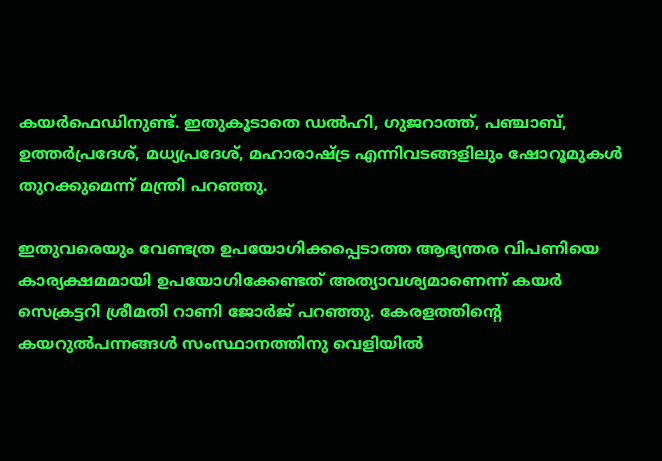കയര്‍ഫെഡിനുണ്ട്. ഇതുകൂടാതെ ഡല്‍ഹി, ഗുജറാത്ത്, പഞ്ചാബ്, ഉത്തര്‍പ്രദേശ്, മധ്യപ്രദേശ്, മഹാരാഷ്ട്ര എന്നിവടങ്ങളിലും ഷോറൂമുകള്‍ തുറക്കുമെന്ന് മന്ത്രി പറഞ്ഞു.

ഇതുവരെയും വേണ്ടത്ര ഉപയോഗിക്കപ്പെടാത്ത ആഭ്യന്തര വിപണിയെ കാര്യക്ഷമമായി ഉപയോഗിക്കേണ്ടത് അത്യാവശ്യമാണെന്ന് കയര്‍ സെക്രട്ടറി ശ്രീമതി റാണി ജോര്‍ജ് പറഞ്ഞു. കേരളത്തിന്റെ കയറുല്‍പന്നങ്ങള്‍ സംസ്ഥാനത്തിനു വെളിയില്‍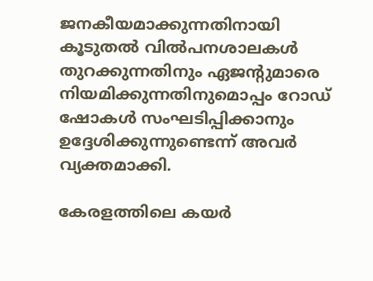ജനകീയമാക്കുന്നതിനായി കൂടുതല്‍ വില്‍പനശാലകള്‍ തുറക്കുന്നതിനും ഏജന്റുമാരെ നിയമിക്കുന്നതിനുമൊപ്പം റോഡ് ഷോകള്‍ സംഘടിപ്പിക്കാനും ഉദ്ദേശിക്കുന്നുണ്ടെന്ന് അവര്‍ വ്യക്തമാക്കി.

കേരളത്തിലെ കയര്‍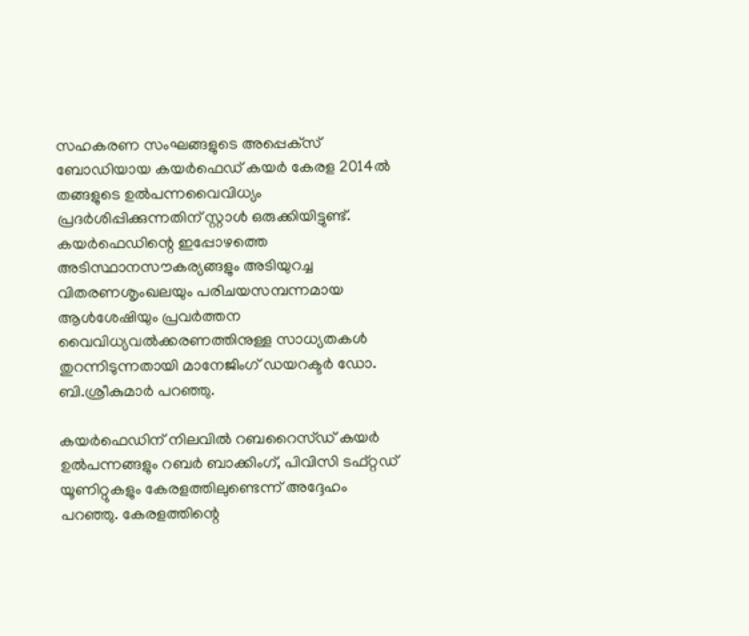സഹകരണ സംഘങ്ങളുടെ അപ്പെക്‌സ് ബോഡിയായ കയര്‍ഫെഡ് കയര്‍ കേരള 2014ല്‍ തങ്ങളുടെ ഉല്‍പന്നവൈവിധ്യം പ്രദര്‍ശിപ്പിക്കുന്നതിന് സ്റ്റാള്‍ ഒരുക്കിയിട്ടുണ്ട്. കയര്‍ഫെഡിന്റെ ഇപ്പോഴത്തെ അടിസ്ഥാനസൗകര്യങ്ങളും അടിയുറച്ച വിതരണശൃംഖലയും പരിചയസമ്പന്നമായ ആള്‍ശേഷിയും പ്രവര്‍ത്തന വൈവിധ്യവല്‍ക്കരണത്തിനുള്ള സാധ്യതകള്‍ തുറന്നിടുന്നതായി മാനേജിംഗ് ഡയറക്ടര്‍ ഡോ. ബി.ശ്രീകുമാര്‍ പറഞ്ഞു.

കയര്‍ഫെഡിന് നിലവില്‍ റബറൈസ്ഡ് കയര്‍ ഉല്‍പന്നങ്ങളും റബര്‍ ബാക്കിംഗ്, പിവിസി ടഫ്റ്റഡ് യൂണിറ്റുകളും കേരളത്തിലുണ്ടെന്ന് അദ്ദേഹം പറഞ്ഞു. കേരളത്തിന്റെ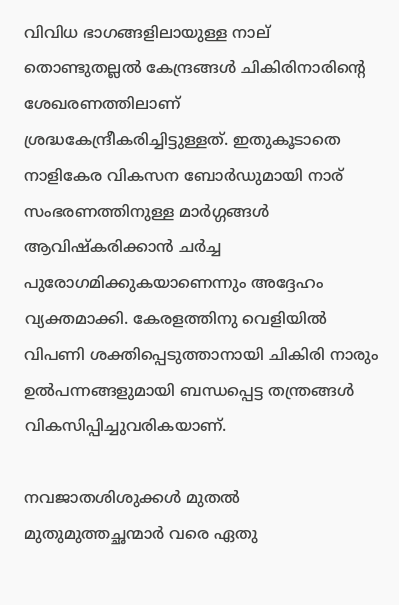വിവിധ ഭാഗങ്ങളിലായുള്ള നാല് തൊണ്ടുതല്ലല്‍ കേന്ദ്രങ്ങള്‍ ചികിരിനാരിന്റെ ശേഖരണത്തിലാണ് ശ്രദ്ധകേന്ദ്രീകരിച്ചിട്ടുള്ളത്. ഇതുകൂടാതെ നാളികേര വികസന ബോര്‍ഡുമായി നാര് സംഭരണത്തിനുള്ള മാര്‍ഗ്ഗങ്ങള്‍ ആവിഷ്‌കരിക്കാന്‍ ചര്‍ച്ച പുരോഗമിക്കുകയാണെന്നും അദ്ദേഹം വ്യക്തമാക്കി. കേരളത്തിനു വെളിയില്‍ വിപണി ശക്തിപ്പെടുത്താനായി ചികിരി നാരും ഉല്‍പന്നങ്ങളുമായി ബന്ധപ്പെട്ട തന്ത്രങ്ങള്‍ വികസിപ്പിച്ചുവരികയാണ്.

നവജാതശിശുക്കള്‍ മുതല്‍ മുതുമുത്തച്ഛന്മാര്‍ വരെ ഏതു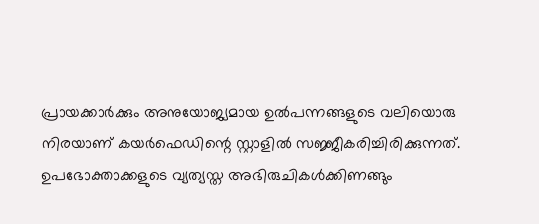പ്രായക്കാര്‍ക്കും അനുയോജ്യമായ ഉല്‍പന്നങ്ങളുടെ വലിയൊരു നിരയാണ് കയര്‍ഫെഡിന്റെ സ്റ്റാളില്‍ സജ്ജീകരിച്ചിരിക്കുന്നത്. ഉപഭോക്താക്കളുടെ വ്യത്യസ്ത അഭിരുചികള്‍ക്കിണങ്ങും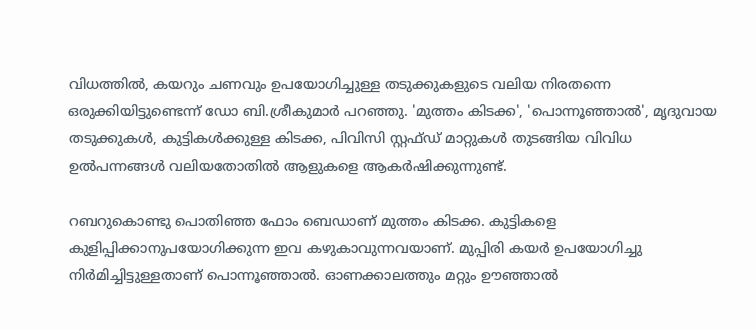വിധത്തില്‍, കയറും ചണവും ഉപയോഗിച്ചുള്ള തടുക്കുകളുടെ വലിയ നിരതന്നെ ഒരുക്കിയിട്ടുണ്ടെന്ന് ഡോ ബി.ശ്രീകുമാര്‍ പറഞ്ഞു. 'മുത്തം കിടക്ക', 'പൊന്നൂഞ്ഞാല്‍', മൃദുവായ തടുക്കുകള്‍, കുട്ടികള്‍ക്കുള്ള കിടക്ക, പിവിസി സ്റ്റഫ്ഡ് മാറ്റുകള്‍ തുടങ്ങിയ വിവിധ ഉല്‍പന്നങ്ങള്‍ വലിയതോതില്‍ ആളുകളെ ആകര്‍ഷിക്കുന്നുണ്ട്.

റബറുകൊണ്ടു പൊതിഞ്ഞ ഫോം ബെഡാണ് മുത്തം കിടക്ക. കുട്ടികളെ കുളിപ്പിക്കാനുപയോഗിക്കുന്ന ഇവ കഴുകാവുന്നവയാണ്. മുപ്പിരി കയര്‍ ഉപയോഗിച്ചു നിര്‍മിച്ചിട്ടുള്ളതാണ് പൊന്നൂഞ്ഞാല്‍. ഓണക്കാലത്തും മറ്റും ഊഞ്ഞാല്‍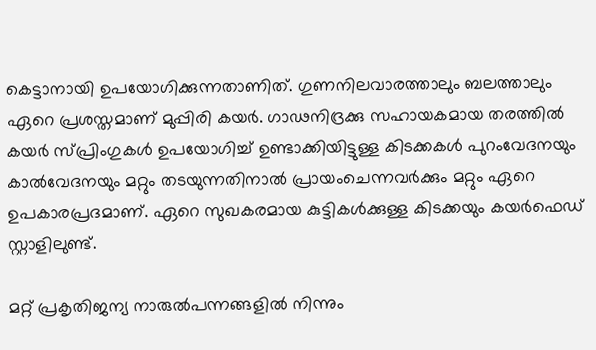കെട്ടാനായി ഉപയോഗിക്കുന്നതാണിത്. ഗുണനിലവാരത്താലും ബലത്താലും ഏറെ പ്രശസ്തമാണ് മുപ്പിരി കയര്‍. ഗാഢനിദ്രക്കു സഹായകമായ തരത്തില്‍ കയര്‍ സ്പ്രിംഗുകള്‍ ഉപയോഗിച്ച് ഉണ്ടാക്കിയിട്ടുള്ള കിടക്കകള്‍ പുറംവേദനയും കാല്‍വേദനയും മറ്റും തടയുന്നതിനാല്‍ പ്രായംചെന്നവര്‍ക്കും മറ്റും ഏറെ ഉപകാരപ്രദമാണ്. ഏറെ സുഖകരമായ കുട്ടികള്‍ക്കുള്ള കിടക്കയും കയര്‍ഫെഡ് സ്റ്റാളിലുണ്ട്.

മറ്റ് പ്രകൃതിജന്യ നാരുല്‍പന്നങ്ങളില്‍ നിന്നും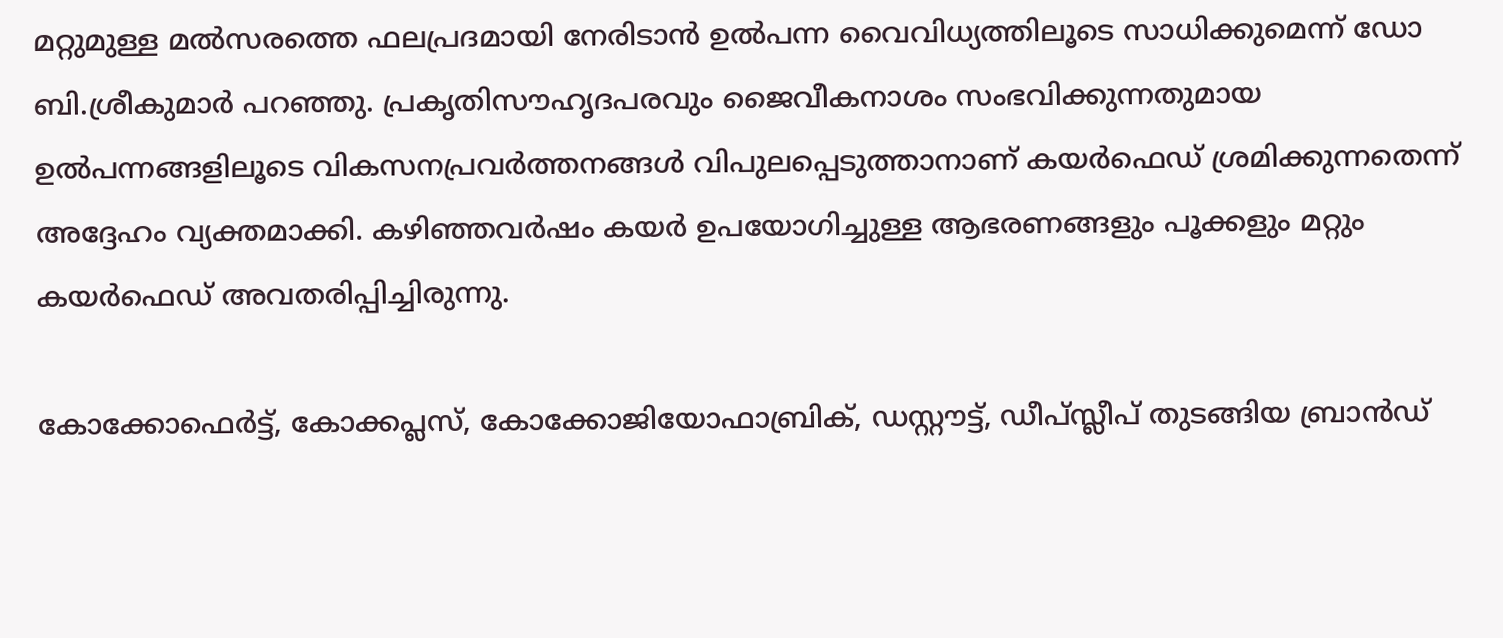മറ്റുമുള്ള മല്‍സരത്തെ ഫലപ്രദമായി നേരിടാന്‍ ഉല്‍പന്ന വൈവിധ്യത്തിലൂടെ സാധിക്കുമെന്ന് ഡോ ബി.ശ്രീകുമാര്‍ പറഞ്ഞു. പ്രകൃതിസൗഹൃദപരവും ജൈവീകനാശം സംഭവിക്കുന്നതുമായ ഉല്‍പന്നങ്ങളിലൂടെ വികസനപ്രവര്‍ത്തനങ്ങള്‍ വിപുലപ്പെടുത്താനാണ് കയര്‍ഫെഡ് ശ്രമിക്കുന്നതെന്ന് അദ്ദേഹം വ്യക്തമാക്കി. കഴിഞ്ഞവര്‍ഷം കയര്‍ ഉപയോഗിച്ചുള്ള ആഭരണങ്ങളും പൂക്കളും മറ്റും കയര്‍ഫെഡ് അവതരിപ്പിച്ചിരുന്നു.

കോക്കോഫെര്‍ട്ട്, കോക്കപ്ലസ്, കോക്കോജിയോഫാബ്രിക്, ഡസ്റ്റൗട്ട്, ഡീപ്സ്ലീപ് തുടങ്ങിയ ബ്രാന്‍ഡ്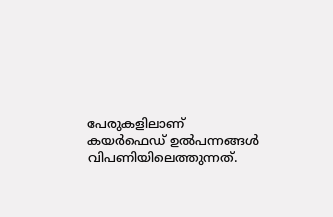പേരുകളിലാണ് കയര്‍ഫെഡ് ഉല്‍പന്നങ്ങള്‍ വിപണിയിലെത്തുന്നത്.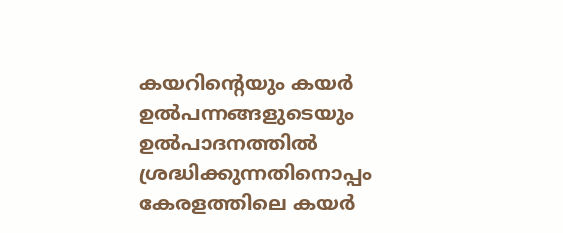കയറിന്റെയും കയര്‍ ഉല്‍പന്നങ്ങളുടെയും ഉല്‍പാദനത്തില്‍ ശ്രദ്ധിക്കുന്നതിനൊപ്പം കേരളത്തിലെ കയര്‍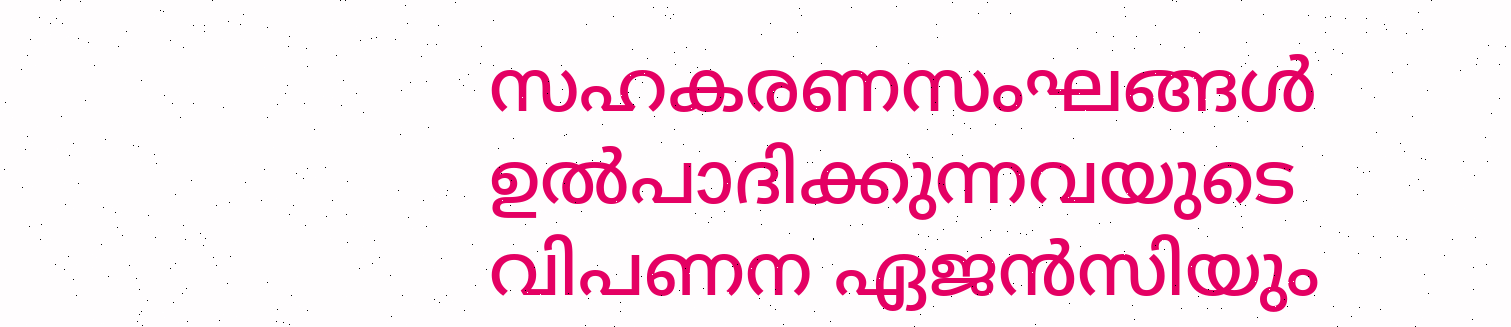സഹകരണസംഘങ്ങള്‍ ഉല്‍പാദിക്കുന്നവയുടെ വിപണന ഏജന്‍സിയും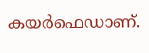കയര്‍ഫെഡാണ്.